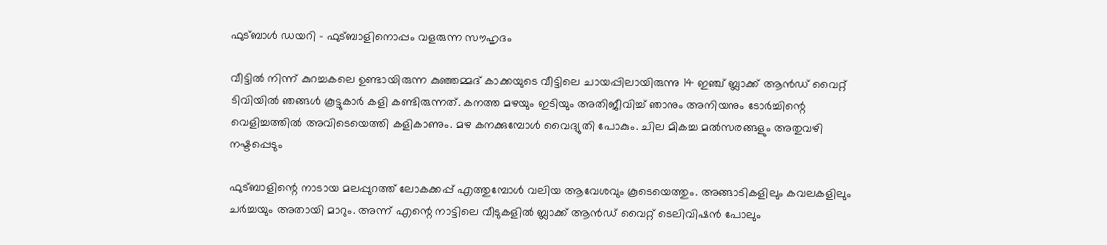ഫുട്ബാൾ ഡയറി - ഫുട്ബാളിനൊപ്പം വളരുന്ന സൗഹൃദം

വീട്ടിൽ നിന്ന് കുറച്ചകലെ ഉണ്ടായിരുന്ന കുഞ്ഞമ്മദ് കാക്കയുടെ വീട്ടിലെ ചായപ്പിലായിരുന്നു 14 ഇഞ്ച് ബ്ലാക്ക് ആൻഡ് വൈറ്റ് ടിവിയിൽ ഞങ്ങൾ കൂട്ടുകാർ കളി കണ്ടിരുന്നത്. കനത്ത മഴയും ഇടിയും അതിജീവിച്ച് ഞാനും അനിയനും ടോർച്ചിന്റെ വെളിച്ചത്തിൽ അവിടെയെത്തി കളികാണും. മഴ കനക്കുമ്പോൾ വൈദ്യുതി പോകും. ചില മികച്ച മൽസരങ്ങളും അതുവഴി നഷ്ടപ്പെടും

ഫുട്ബാളിന്റെ നാടായ മലപ്പുറത്ത് ലോകക്കപ്പ് എത്തുമ്പോൾ വലിയ ആവേശവും കൂടെയെത്തും. അങ്ങാടികളിലും കവലകളിലും ചർച്ചയും അതായി മാറും. അന്ന് എന്റെ നാട്ടിലെ വീടുകളിൽ ബ്ലാക്ക് ആൻഡ് വൈറ്റ് ടെലിവിഷൻ പോലും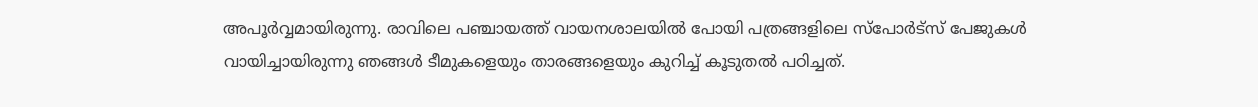അപൂർവ്വമായിരുന്നു. രാവിലെ പഞ്ചായത്ത് വായനശാലയിൽ പോയി പത്രങ്ങളിലെ സ്പോർട്സ് പേജുകൾ വായിച്ചായിരുന്നു ഞങ്ങൾ ടീമുകളെയും താരങ്ങളെയും കുറിച്ച് കൂടുതൽ പഠിച്ചത്.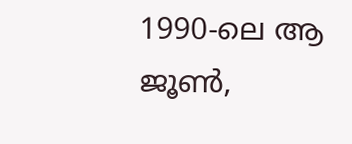1990-ലെ ആ ജൂൺ,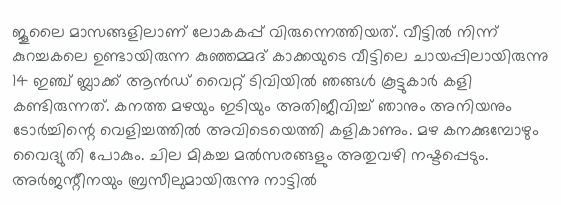ജൂലൈ മാസങ്ങളിലാണ് ലോകകപ്പ് വിരുന്നെത്തിയത്. വീട്ടിൽ നിന്ന് കുറച്ചകലെ ഉണ്ടായിരുന്ന കുഞ്ഞമ്മദ് കാക്കയുടെ വീട്ടിലെ ചായപ്പിലായിരുന്നു 14 ഇഞ്ച് ബ്ലാക്ക് ആൻഡ് വൈറ്റ് ടിവിയിൽ ഞങ്ങൾ കൂട്ടുകാർ കളി കണ്ടിരുന്നത്. കനത്ത മഴയും ഇടിയും അതിജീവിച്ച് ഞാനും അനിയനും ടോർച്ചിന്റെ വെളിച്ചത്തിൽ അവിടെയെത്തി കളികാണും. മഴ കനക്കുമ്പോഴും വൈദ്യുതി പോകും. ചില മികച്ച മൽസരങ്ങളും അതുവഴി നഷ്ടപ്പെടും. അർജന്റീനയും ബ്രസീലുമായിരുന്നു നാട്ടിൽ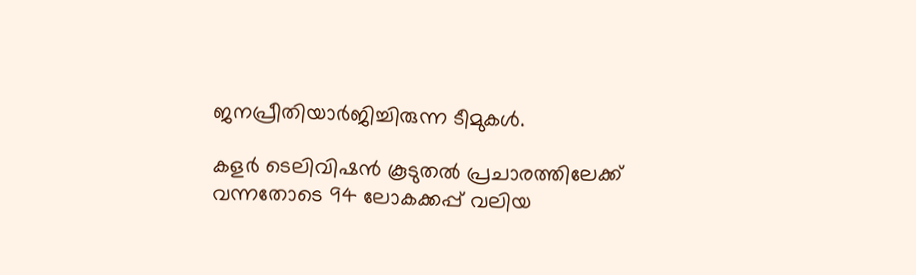ജനപ്രീതിയാർജിച്ചിരുന്ന ടീമുകൾ.

കളർ ടെലിവിഷൻ കൂടുതൽ പ്രചാരത്തിലേക്ക് വന്നതോടെ 94 ലോകക്കപ്പ് വലിയ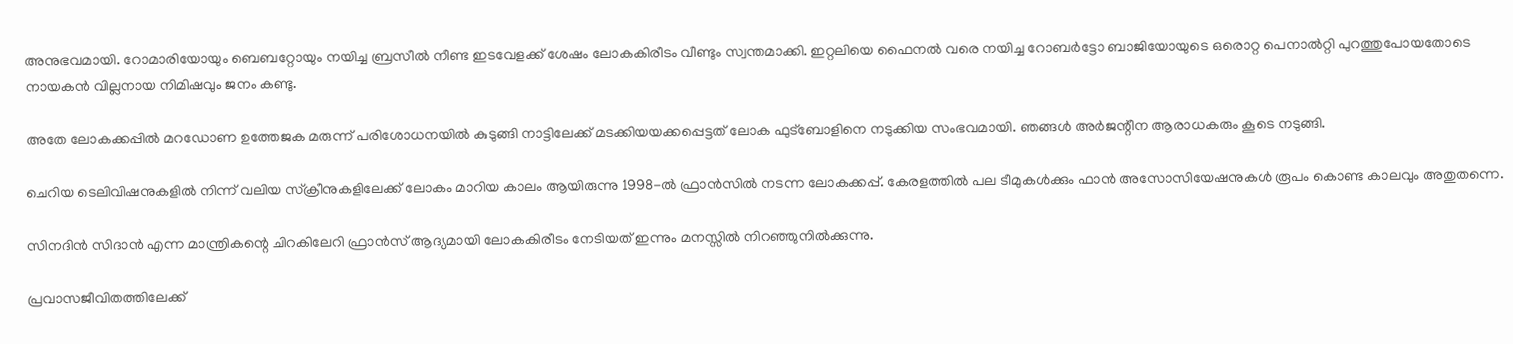അനുഭവമായി. റോമാരിയോയും ബെബറ്റോയും നയിച്ച ബ്രസീൽ നീണ്ട ഇടവേളക്ക് ശേഷം ലോകകിരീടം വീണ്ടും സ്വന്തമാക്കി. ഇറ്റലിയെ ഫൈനൽ വരെ നയിച്ച റോബർട്ടോ ബാജിയോയുടെ ഒരൊറ്റ പെനാൽറ്റി പുറത്തുപോയതോടെ നായകൻ വില്ലനായ നിമിഷവും ജനം കണ്ടു.

അതേ ലോകക്കപ്പിൽ മറഡോണ ഉത്തേജക മരുന്ന് പരിശോധനയിൽ കുടുങ്ങി നാട്ടിലേക്ക് മടക്കിയയക്കപ്പെട്ടത് ലോക ഫുട്ബോളിനെ നടുക്കിയ സംഭവമായി. ഞങ്ങൾ അർജന്റീന ആരാധകരും കൂടെ നടുങ്ങി.

ചെറിയ ടെലിവിഷനുകളിൽ നിന്ന് വലിയ സ്ക്രീനുകളിലേക്ക് ലോകം മാറിയ കാലം ആയിരുന്നു 1998-ൽ ഫ്രാൻസിൽ നടന്ന ലോകക്കപ്പ്. കേരളത്തിൽ പല ടീമുകൾക്കും ഫാൻ അസോസിയേഷനുകൾ രൂപം കൊണ്ട കാലവും അതുതന്നെ.

സിനദിൻ സിദാൻ എന്ന മാന്ത്രികന്റെ ചിറകിലേറി ഫ്രാൻസ് ആദ്യമായി ലോകകിരീടം നേടിയത് ഇന്നും മനസ്സിൽ നിറഞ്ഞുനിൽക്കുന്നു.

പ്രവാസജീവിതത്തിലേക്ക്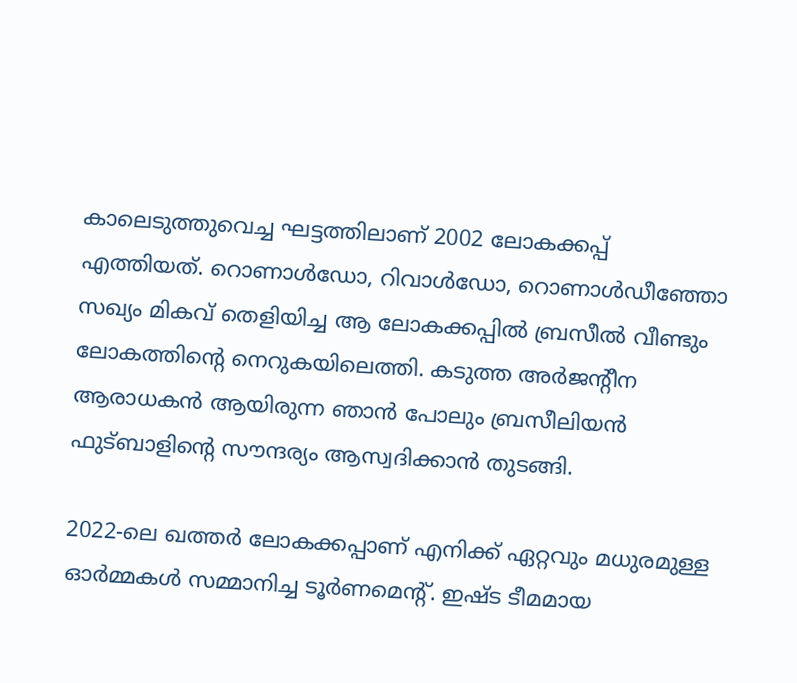കാലെടുത്തുവെച്ച ഘട്ടത്തിലാണ് 2002 ലോകക്കപ്പ് എത്തിയത്. റൊണാൾഡോ, റിവാൾഡോ, റൊണാൾഡീഞ്ഞോ സഖ്യം മികവ് തെളിയിച്ച ആ ലോകക്കപ്പിൽ ബ്രസീൽ വീണ്ടും ലോകത്തിന്റെ നെറുകയിലെത്തി. കടുത്ത അർജന്റീന ആരാധകൻ ആയിരുന്ന ഞാൻ പോലും ബ്രസീലിയൻ ഫുട്ബാളിന്റെ സൗന്ദര്യം ആസ്വദിക്കാൻ തുടങ്ങി.

2022-ലെ ഖത്തർ ലോകക്കപ്പാണ് എനിക്ക് ഏറ്റവും മധുരമുള്ള ഓർമ്മകൾ സമ്മാനിച്ച ടൂർണമെന്റ്. ഇഷ്ട ടീമമായ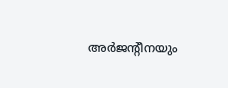അർജന്റീനയും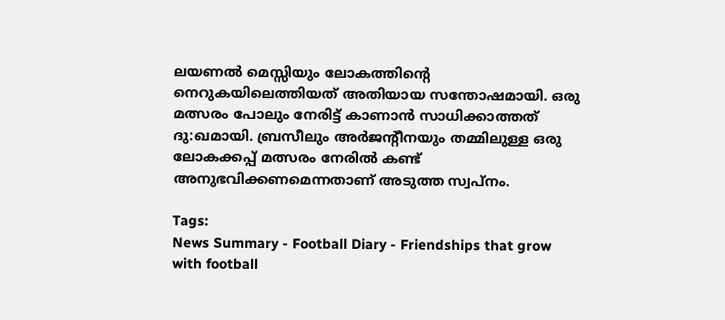ലയണൽ മെസ്സിയും ലോകത്തിന്റെ നെറുകയിലെത്തിയത് അതിയായ സന്തോഷമായി. ഒരു മത്സരം പോലും നേരിട്ട് കാണാൻ സാധിക്കാത്തത് ദു:ഖമായി. ബ്രസീലും അർജന്റീനയും തമ്മിലുള്ള ഒരു ലോകക്കപ്പ് മത്സരം നേരിൽ കണ്ട് അനുഭവിക്കണമെന്നതാണ് അടുത്ത സ്വപ്നം.

Tags:
News Summary - Football Diary - Friendships that grow with football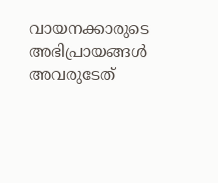വായനക്കാരുടെ അഭിപ്രായങ്ങള്‍ അവരുടേത്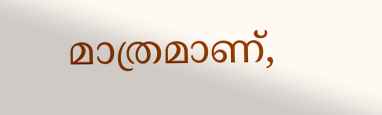മാത്രമാണ്,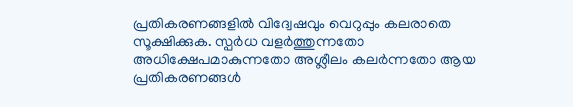പ്രതികരണങ്ങളിൽ വിദ്വേഷവും വെറുപ്പും കലരാതെ സൂക്ഷിക്കുക. സ്പർധ വളർത്തുന്നതോ അധിക്ഷേപമാകുന്നതോ അശ്ലീലം കലർന്നതോ ആയ പ്രതികരണങ്ങൾ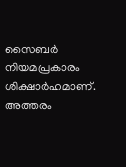സൈബർ നിയമപ്രകാരം ശിക്ഷാർഹമാണ്. അത്തരം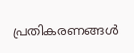പ്രതികരണങ്ങൾ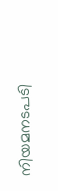നിയമനടപടി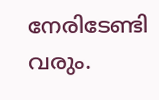നേരിടേണ്ടി വരും.